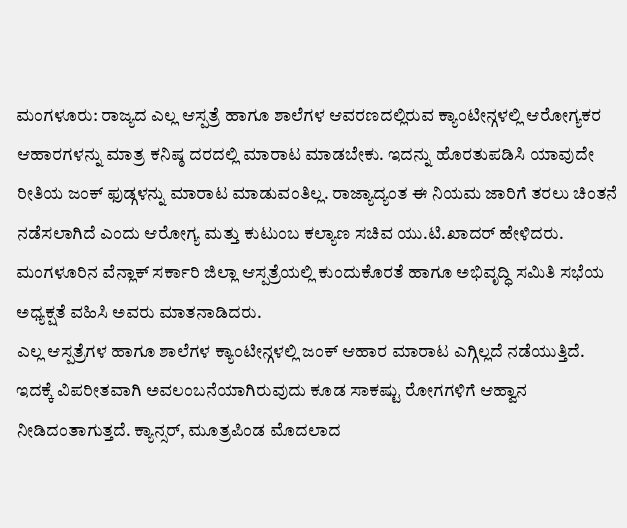ಮಂಗಳೂರು: ರಾಜ್ಯದ ಎಲ್ಲ ಆಸ್ಪತ್ರೆ ಹಾಗೂ ಶಾಲೆಗಳ ಆವರಣದಲ್ಲಿರುವ ಕ್ಯಾಂಟೀನ್ಗಳಲ್ಲಿ ಆರೋಗ್ಯಕರ ಆಹಾರಗಳನ್ನು ಮಾತ್ರ ಕನಿಷ್ಠ ದರದಲ್ಲಿ ಮಾರಾಟ ಮಾಡಬೇಕು. ಇದನ್ನು ಹೊರತುಪಡಿಸಿ ಯಾವುದೇ ರೀತಿಯ ಜಂಕ್ ಫುಡ್ಗಳನ್ನು ಮಾರಾಟ ಮಾಡುವಂತಿಲ್ಲ. ರಾಜ್ಯಾದ್ಯಂತ ಈ ನಿಯಮ ಜಾರಿಗೆ ತರಲು ಚಿಂತನೆ ನಡೆಸಲಾಗಿದೆ ಎಂದು ಆರೋಗ್ಯ ಮತ್ತು ಕುಟುಂಬ ಕಲ್ಯಾಣ ಸಚಿವ ಯು.ಟಿ.ಖಾದರ್ ಹೇಳಿದರು.
ಮಂಗಳೂರಿನ ವೆನ್ಲಾಕ್ ಸರ್ಕಾರಿ ಜಿಲ್ಲಾ ಆಸ್ಪತ್ರೆಯಲ್ಲಿ ಕುಂದುಕೊರತೆ ಹಾಗೂ ಅಭಿವೃದ್ಧಿ ಸಮಿತಿ ಸಭೆಯ ಅಧ್ಯಕ್ಷತೆ ವಹಿಸಿ ಅವರು ಮಾತನಾಡಿದರು.
ಎಲ್ಲ ಆಸ್ಪತ್ರೆಗಳ ಹಾಗೂ ಶಾಲೆಗಳ ಕ್ಯಾಂಟೀನ್ಗಳಲ್ಲಿ ಜಂಕ್ ಆಹಾರ ಮಾರಾಟ ಎಗ್ಗಿಲ್ಲದೆ ನಡೆಯುತ್ತಿದೆ. ಇದಕ್ಕೆ ವಿಪರೀತವಾಗಿ ಅವಲಂಬನೆಯಾಗಿರುವುದು ಕೂಡ ಸಾಕಷ್ಟು ರೋಗಗಳಿಗೆ ಆಹ್ವಾನ ನೀಡಿದಂತಾಗುತ್ತದೆ. ಕ್ಯಾನ್ಸರ್, ಮೂತ್ರಪಿಂಡ ಮೊದಲಾದ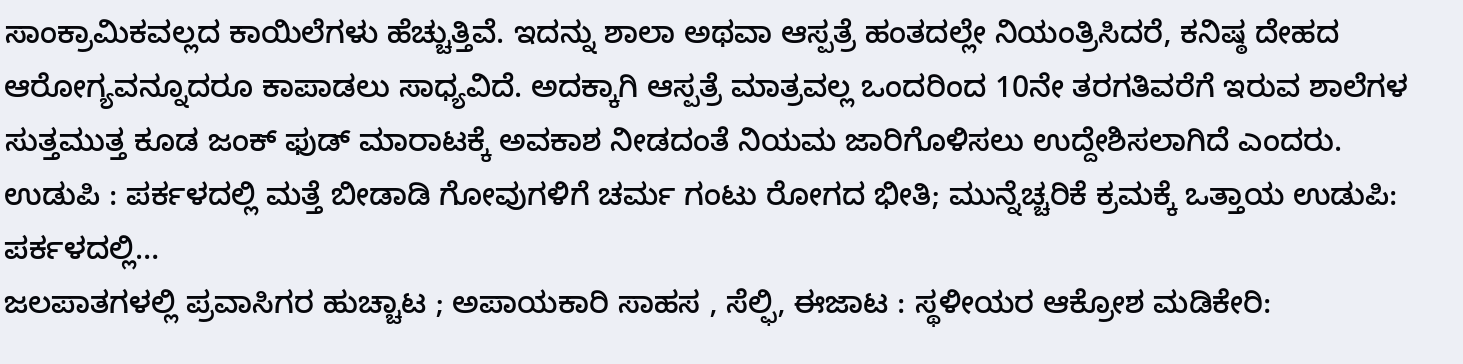ಸಾಂಕ್ರಾಮಿಕವಲ್ಲದ ಕಾಯಿಲೆಗಳು ಹೆಚ್ಚುತ್ತಿವೆ. ಇದನ್ನು ಶಾಲಾ ಅಥವಾ ಆಸ್ಪತ್ರೆ ಹಂತದಲ್ಲೇ ನಿಯಂತ್ರಿಸಿದರೆ, ಕನಿಷ್ಠ ದೇಹದ ಆರೋಗ್ಯವನ್ನೂದರೂ ಕಾಪಾಡಲು ಸಾಧ್ಯವಿದೆ. ಅದಕ್ಕಾಗಿ ಆಸ್ಪತ್ರೆ ಮಾತ್ರವಲ್ಲ ಒಂದರಿಂದ 10ನೇ ತರಗತಿವರೆಗೆ ಇರುವ ಶಾಲೆಗಳ ಸುತ್ತಮುತ್ತ ಕೂಡ ಜಂಕ್ ಫುಡ್ ಮಾರಾಟಕ್ಕೆ ಅವಕಾಶ ನೀಡದಂತೆ ನಿಯಮ ಜಾರಿಗೊಳಿಸಲು ಉದ್ದೇಶಿಸಲಾಗಿದೆ ಎಂದರು.
ಉಡುಪಿ : ಪರ್ಕಳದಲ್ಲಿ ಮತ್ತೆ ಬೀಡಾಡಿ ಗೋವುಗಳಿಗೆ ಚರ್ಮ ಗಂಟು ರೋಗದ ಭೀತಿ; ಮುನ್ನೆಚ್ಚರಿಕೆ ಕ್ರಮಕ್ಕೆ ಒತ್ತಾಯ ಉಡುಪಿ: ಪರ್ಕಳದಲ್ಲಿ…
ಜಲಪಾತಗಳಲ್ಲಿ ಪ್ರವಾಸಿಗರ ಹುಚ್ಚಾಟ ; ಅಪಾಯಕಾರಿ ಸಾಹಸ , ಸೆಲ್ಫಿ, ಈಜಾಟ : ಸ್ಥಳೀಯರ ಆಕ್ರೋಶ ಮಡಿಕೇರಿ: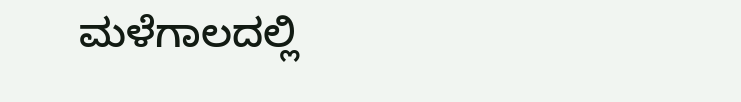ಮಳೆಗಾಲದಲ್ಲಿ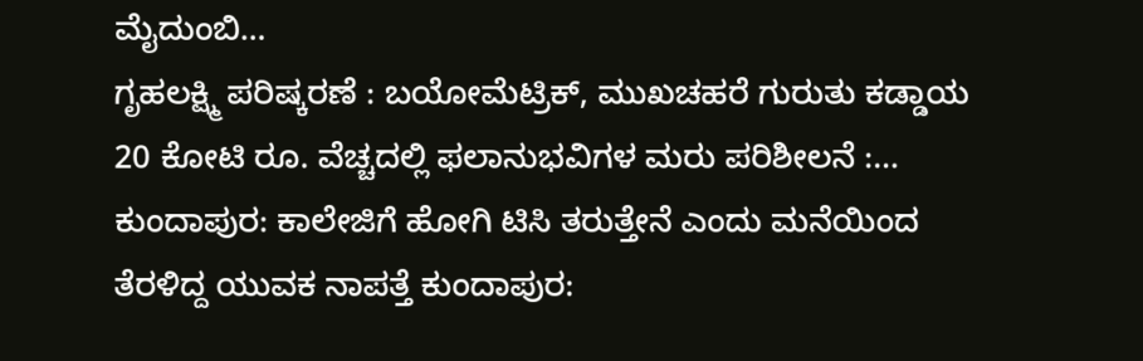ಮೈದುಂಬಿ…
ಗೃಹಲಕ್ಷ್ಮಿ ಪರಿಷ್ಕರಣೆ : ಬಯೋಮೆಟ್ರಿಕ್, ಮುಖಚಹರೆ ಗುರುತು ಕಡ್ಡಾಯ 20 ಕೋಟಿ ರೂ. ವೆಚ್ಚದಲ್ಲಿ ಫಲಾನುಭವಿಗಳ ಮರು ಪರಿಶೀಲನೆ :…
ಕುಂದಾಪುರ: ಕಾಲೇಜಿಗೆ ಹೋಗಿ ಟಿಸಿ ತರುತ್ತೇನೆ ಎಂದು ಮನೆಯಿಂದ ತೆರಳಿದ್ದ ಯುವಕ ನಾಪತ್ತೆ ಕುಂದಾಪುರ: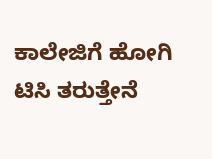ಕಾಲೇಜಿಗೆ ಹೋಗಿ ಟಿಸಿ ತರುತ್ತೇನೆ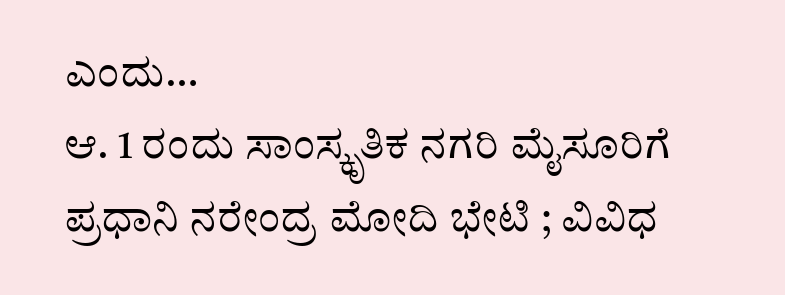ಎಂದು…
ಆ. 1 ರಂದು ಸಾಂಸ್ಕೃತಿಕ ನಗರಿ ಮೈಸೂರಿಗೆ ಪ್ರಧಾನಿ ನರೇಂದ್ರ ಮೋದಿ ಭೇಟಿ ; ವಿವಿಧ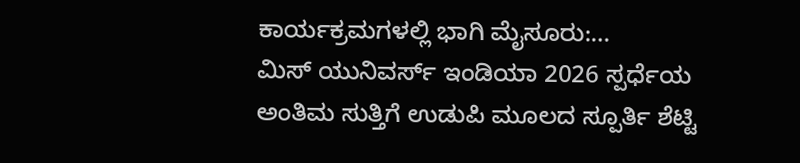ಕಾರ್ಯಕ್ರಮಗಳಲ್ಲಿ ಭಾಗಿ ಮೈಸೂರು:…
ಮಿಸ್ ಯುನಿವರ್ಸ್ ಇಂಡಿಯಾ 2026 ಸ್ಪರ್ಧೆಯ ಅಂತಿಮ ಸುತ್ತಿಗೆ ಉಡುಪಿ ಮೂಲದ ಸ್ಪೂರ್ತಿ ಶೆಟ್ಟಿ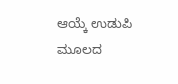ಆಯ್ಕೆ ಉಡುಪಿ ಮೂಲದ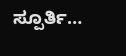ಸ್ಪೂರ್ತಿ…